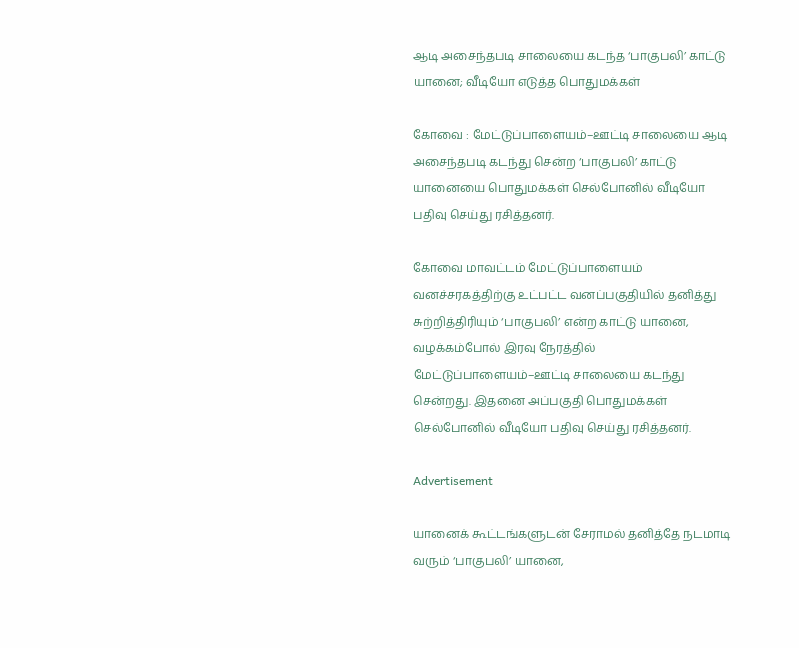ஆடி அசைந்தபடி சாலையை கடந்த ‘பாகுபலி’ காட்டு யானை; வீடியோ எடுத்த பொதுமக்கள்

கோவை : மேட்டுப்பாளையம்–ஊட்டி சாலையை ஆடி அசைந்தபடி கடந்து சென்ற ‘பாகுபலி’ காட்டு யானையை பொதுமக்கள் செல்போனில் வீடியோ பதிவு செய்து ரசித்தனர்.

கோவை மாவட்டம் மேட்டுப்பாளையம் வனச்சரகத்திற்கு உட்பட்ட வனப்பகுதியில் தனித்து சுற்றித்திரியும் ‘பாகுபலி’ என்ற காட்டு யானை, வழக்கம்போல் இரவு நேரத்தில் மேட்டுப்பாளையம்–ஊட்டி சாலையை கடந்து சென்றது. இதனை அப்பகுதி பொதுமக்கள் செல்போனில் வீடியோ பதிவு செய்து ரசித்தனர்.

Advertisement

யானைக் கூட்டங்களுடன் சேராமல் தனித்தே நடமாடி வரும் ‘பாகுபலி’ யானை,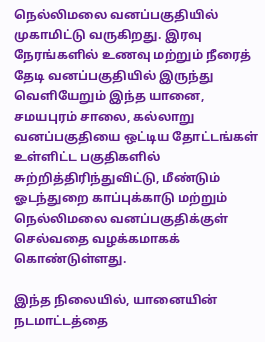நெல்லிமலை வனப்பகுதியில் முகாமிட்டு வருகிறது. இரவு நேரங்களில் உணவு மற்றும் நீரைத் தேடி வனப்பகுதியில் இருந்து வெளியேறும் இந்த யானை, சமயபுரம் சாலை, கல்லாறு வனப்பகுதியை ஒட்டிய தோட்டங்கள் உள்ளிட்ட பகுதிகளில் சுற்றித்திரிந்துவிட்டு, மீண்டும் ஓடந்துறை காப்புக்காடு மற்றும் நெல்லிமலை வனப்பகுதிக்குள் செல்வதை வழக்கமாகக் கொண்டுள்ளது.

இந்த நிலையில், யானையின் நடமாட்டத்தை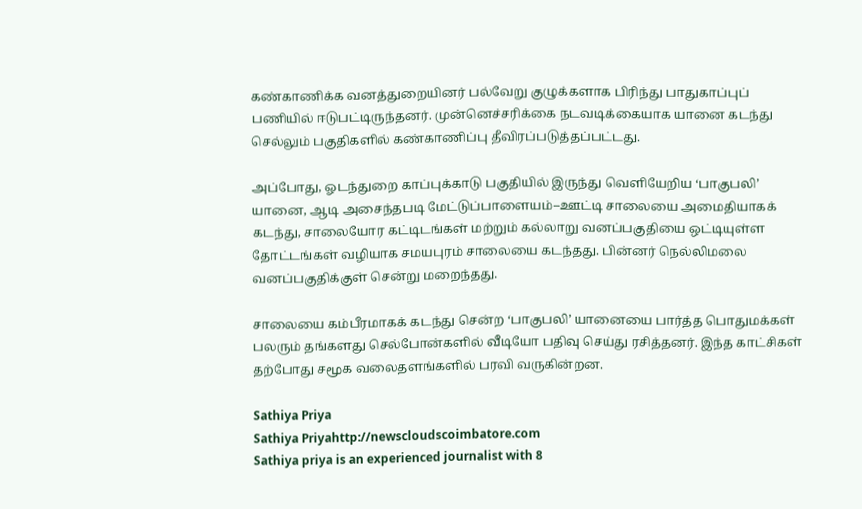கண்காணிக்க வனத்துறையினர் பல்வேறு குழுக்களாக பிரிந்து பாதுகாப்புப் பணியில் ஈடுபட்டிருந்தனர். முன்னெச்சரிக்கை நடவடிக்கையாக யானை கடந்து செல்லும் பகுதிகளில் கண்காணிப்பு தீவிரப்படுத்தப்பட்டது.

அப்போது, ஓடந்துறை காப்புக்காடு பகுதியில் இருந்து வெளியேறிய ‘பாகுபலி’ யானை, ஆடி அசைந்தபடி மேட்டுப்பாளையம்–ஊட்டி சாலையை அமைதியாகக் கடந்து, சாலையோர கட்டிடங்கள் மற்றும் கல்லாறு வனப்பகுதியை ஒட்டியுள்ள தோட்டங்கள் வழியாக சமயபுரம் சாலையை கடந்தது. பின்னர் நெல்லிமலை வனப்பகுதிக்குள் சென்று மறைந்தது.

சாலையை கம்பீரமாகக் கடந்து சென்ற ‘பாகுபலி’ யானையை பார்த்த பொதுமக்கள் பலரும் தங்களது செல்போன்களில் வீடியோ பதிவு செய்து ரசித்தனர். இந்த காட்சிகள் தற்போது சமூக வலைதளங்களில் பரவி வருகின்றன.

Sathiya Priya
Sathiya Priyahttp://newscloudscoimbatore.com
Sathiya priya is an experienced journalist with 8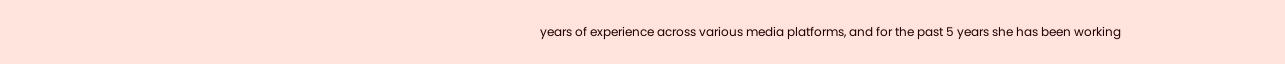years of experience across various media platforms, and for the past 5 years she has been working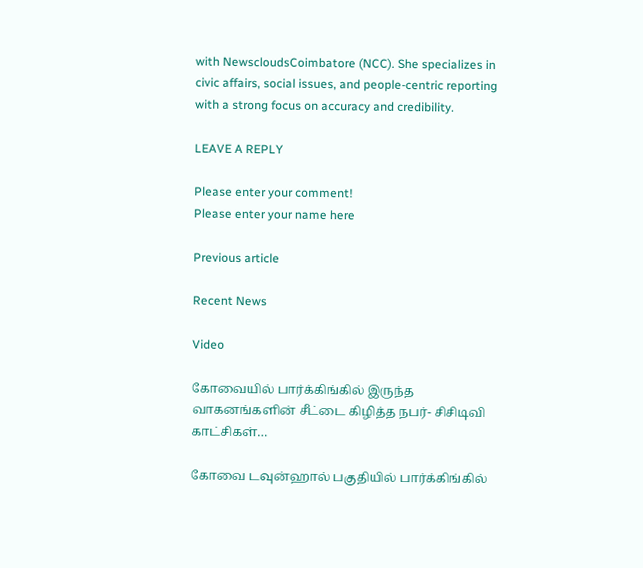with NewscloudsCoimbatore (NCC). She specializes in civic affairs, social issues, and people-centric reporting with a strong focus on accuracy and credibility.

LEAVE A REPLY

Please enter your comment!
Please enter your name here

Previous article

Recent News

Video

கோவையில் பார்க்கிங்கில் இருந்த வாகனங்களின் சீட்டை கிழித்த நபர்- சிசிடிவி காட்சிகள்…

கோவை டவுன்ஹால் பகுதியில் பார்க்கிங்கில்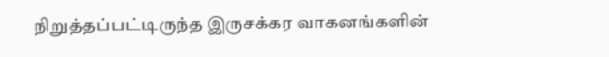நிறுத்தப்பட்டிருந்த இருசக்கர வாகனங்களின்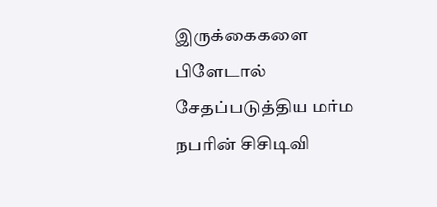இருக்கைகளை பிளேடால் சேதப்படுத்திய மர்ம நபரின் சிசிடிவி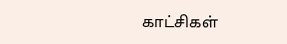காட்சிகள்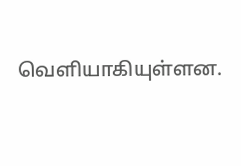வெளியாகியுள்ளன.